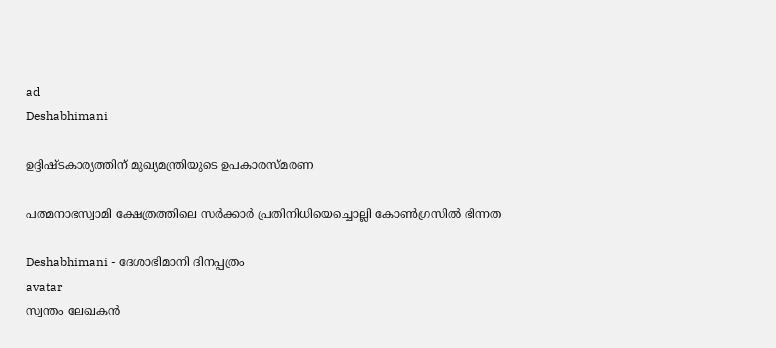ad
Deshabhimani

ഉദ്ദിഷ്‌ടകാര്യത്തിന്‌ മുഖ്യമന്ത്രിയുടെ ഉപകാരസ്‌മരണ

പത്മനാഭസ്വാമി ക്ഷേത്രത്തിലെ സർക്കാർ പ്രതിനിധിയെച്ചൊല്ലി കോൺഗ്രസിൽ ഭിന്നത

Deshabhimani - ദേശാഭിമാനി ദിനപ്പത്രം
avatar
സ്വന്തം ലേഖകൻ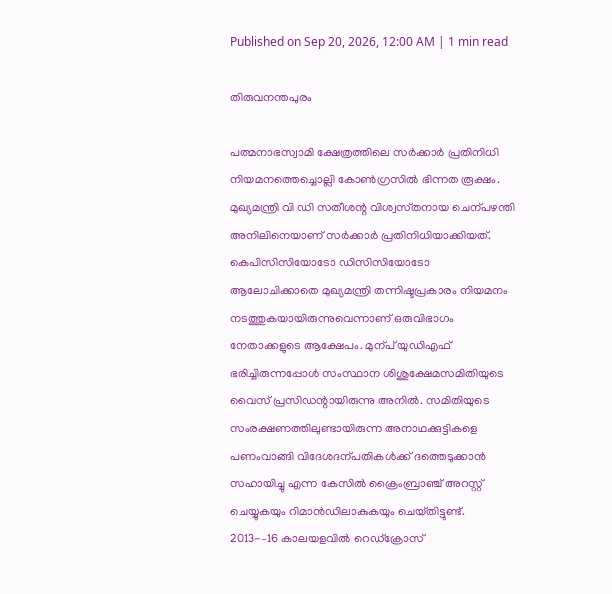Published on Sep 20, 2026, 12:00 AM | 1 min read

തിരുവനന്തപുരം

പത്മനാഭസ്വാമി ക്ഷേത്രത്തിലെ സർക്കാർ പ്രതിനിധി നിയമനത്തെച്ചൊല്ലി കോൺഗ്രസിൽ ഭിന്നത രൂക്ഷം. മുഖ്യമന്ത്രി വി ഡി സതീശന്റ വിശ്വസ്‌തനായ ചെന്പഴന്തി അനിലിനെയാണ്‌ സർക്കാർ പ്രതിനിധിയാക്കിയത്‌. കെപിസിസിയോടോ ഡിസിസിയോടോ ആലോചിക്കാതെ മുഖ്യമന്ത്രി തന്നിഷ്ടപ്രകാരം നിയമനം നടത്തുകയായിരുന്നുവെന്നാണ്‌ ഒരുവിഭാഗം നേതാക്കളുടെ ആക്ഷേപം. മുന്പ്‌ യുഡിഎഫ്‌ ഭരിച്ചിരുന്നപ്പോൾ സംസ്ഥാന ശിശുക്ഷേമസമിതിയുടെ വൈസ്‌ പ്രസിഡന്റായിരുന്നു അനിൽ. സമിതിയുടെ സംരക്ഷണത്തിലുണ്ടായിരുന്ന അനാഥക്കുട്ടികളെ പണംവാങ്ങി വിദേശദന്പതികൾക്ക്‌ ദത്തെടുക്കാൻ സഹായിച്ചു എന്ന കേസിൽ ക്രൈംബ്രാഞ്ച് അറസ്റ്റ് ചെയ്യുകയും റിമാൻഡിലാകുകയും ചെയ്‌തിട്ടുണ്ട്‌. 2013-–16 കാലയളവിൽ റെഡ്‌ക്രോസ്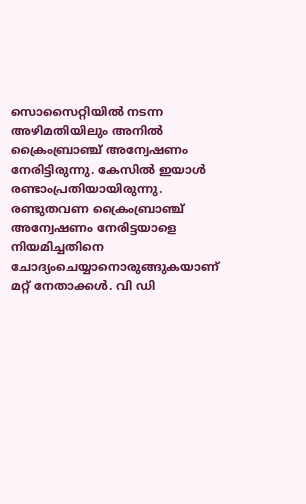സൊസൈറ്റിയിൽ നടന്ന അഴിമതിയിലും അനിൽ ക്രൈംബ്രാഞ്ച്‌ അന്വേഷണം നേരിട്ടിരുന്നു. കേസിൽ ഇയാൾ രണ്ടാംപ്രതിയായിരുന്നു. രണ്ടുതവണ ക്രൈംബ്രാഞ്ച്‌ അന്വേഷണം നേരിട്ടയാളെ നിയമിച്ചതിനെ ചോദ്യംചെയ്യാനൊരുങ്ങുകയാണ്‌ മറ്റ്‌ നേതാക്കൾ. വി ഡി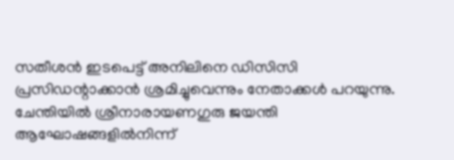സതീശൻ ഇടപെട്ട്‌ അനിലിനെ ഡിസിസി പ്രസിഡന്റാക്കാൻ ശ്രമിച്ചുവെന്നും നേതാക്കൾ പറയുന്നു. ചേന്തിയിൽ ശ്രീനാരായണഗുരു ജയന്തി ആഘോഷങ്ങളിൽനിന്ന്‌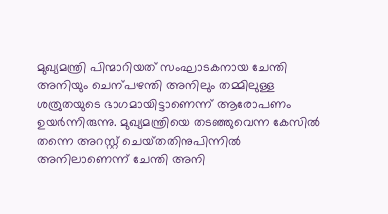മുഖ്യമന്ത്രി പിന്മാറിയത്‌ സംഘാടകനായ ചേന്തി അനിയും ചെന്പഴന്തി അനിലും തമ്മിലുള്ള ശത്രുതയുടെ ഭാഗമായിട്ടാണെന്ന്‌ ആരോപണം ഉയർന്നിരുന്നു. മുഖ്യമന്ത്രിയെ തടഞ്ഞുവെന്ന കേസിൽ തന്നെ അറസ്റ്റ്‌ ചെയ്‌തതിനുപിന്നിൽ അനിലാണെന്ന്‌ ചേന്തി അനി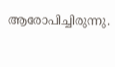ആരോപിച്ചിരുന്നു.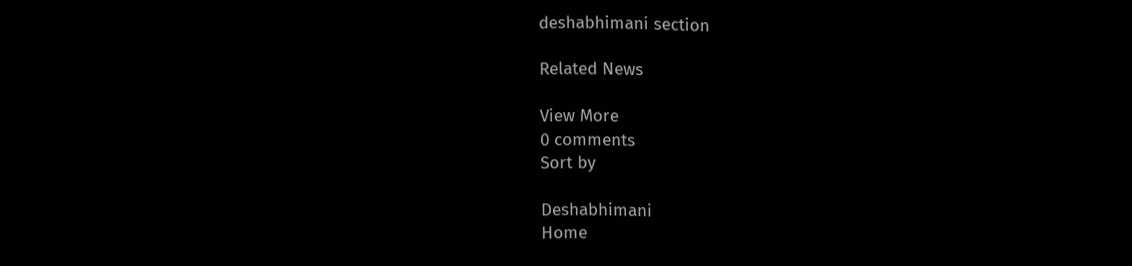deshabhimani section

Related News

View More
0 comments
Sort by

Deshabhimani
Home